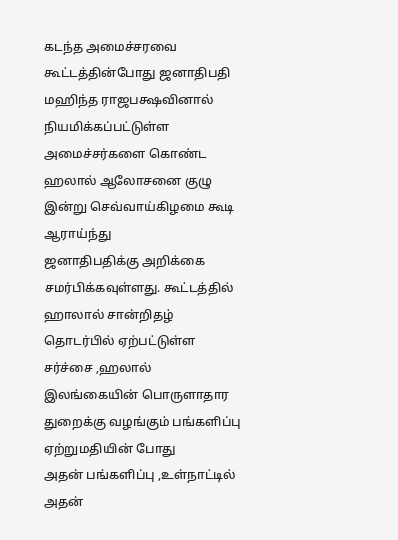கடந்த அமைச்சரவை
கூட்டத்தின்போது ஜனாதிபதி மஹிந்த ராஜபக்ஷவினால் நியமிக்கப்பட்டுள்ள
அமைச்சர்களை கொண்ட ஹலால் ஆலோசனை குழு இன்று செவ்வாய்கிழமை கூடி ஆராய்ந்து
ஜனாதிபதிக்கு அறிக்கை சமர்பிக்கவுள்ளது. கூட்டத்தில் ஹாலால் சான்றிதழ்
தொடர்பில் ஏற்பட்டுள்ள சர்ச்சை ,ஹலால்
இலங்கையின் பொருளாதார துறைக்கு வழங்கும் பங்களிப்பு ஏற்றுமதியின் போது
அதன் பங்களிப்பு ,உள்நாட்டில் அதன்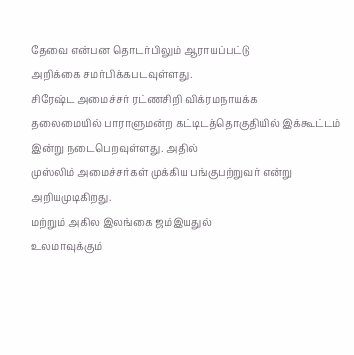தேவை என்பன தொடர்பிலும் ஆராயப்பட்டு
அறிக்கை சமர்பிக்கபடவுள்ளது.
சிரேஷ்ட அமைச்சர் ரட்ணசிறி விக்ரமநாயக்க
தலைமையில் பாராளுமன்ற கட்டிடத்தொகுதியில் இக்கூட்டம் இன்று நடைபெறவுள்ளது. அதில்
முஸ்லிம் அமைச்சர்கள் முக்கிய பங்குபற்றுவர் என்று அறியமுடிகிறது.
மற்றும் அகில இலங்கை ஜம்இயதுல்
உலமாவுக்கும்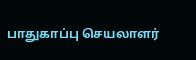பாதுகாப்பு செயலாளர்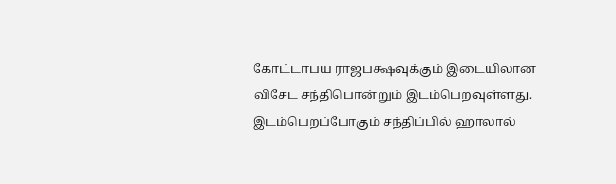கோட்டாபய ராஜபக்ஷவுக்கும் இடையிலான
விசேட சந்திபொன்றும் இடம்பெறவுள்ளது.
இடம்பெறப்போகும் சந்திப்பில் ஹாலால்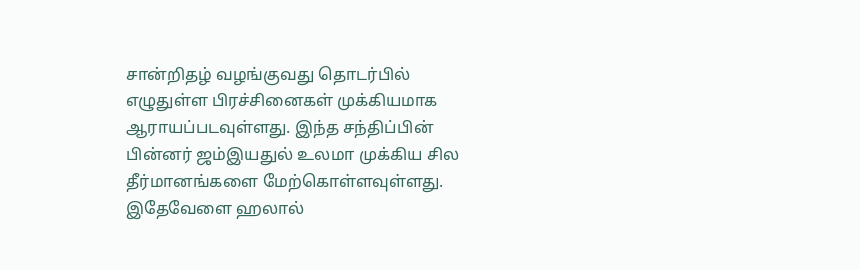சான்றிதழ் வழங்குவது தொடர்பில்
எழுதுள்ள பிரச்சினைகள் முக்கியமாக ஆராயப்படவுள்ளது. இந்த சந்திப்பின்
பின்னர் ஜம்இயதுல் உலமா முக்கிய சில தீர்மானங்களை மேற்கொள்ளவுள்ளது.
இதேவேளை ஹலால்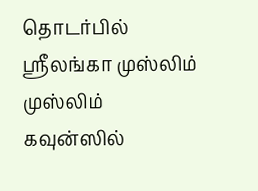தொடர்பில் ஸ்ரீலங்கா முஸ்லிம் முஸ்லிம் கவுன்ஸில்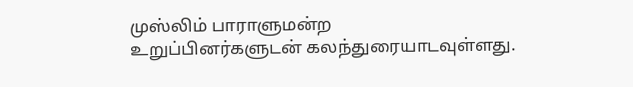முஸ்லிம் பாராளுமன்ற
உறுப்பினர்களுடன் கலந்துரையாடவுள்ளது.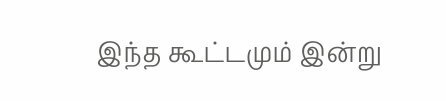இந்த கூட்டமும் இன்று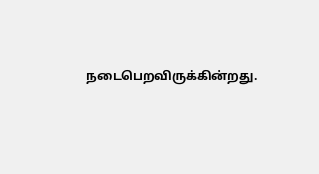நடைபெறவிருக்கின்றது.